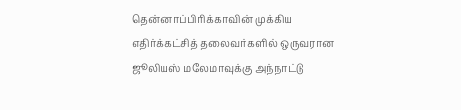தென்னாப்பிரிக்காவின் முக்கிய எதிர்க்கட்சித் தலைவர்களில் ஒருவரான ஜூலியஸ் மலேமாவுக்கு அந்நாட்டு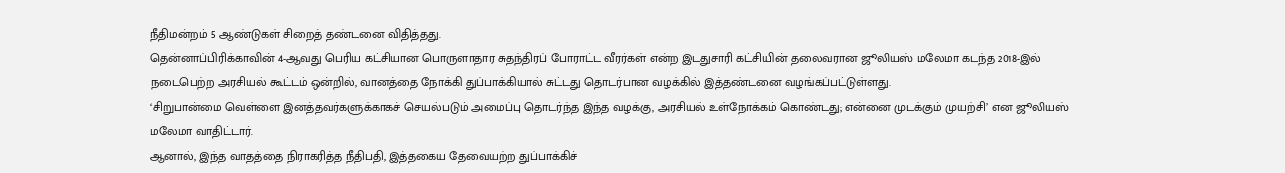நீதிமன்றம் 5 ஆண்டுகள் சிறைத் தண்டனை விதித்தது.
தென்னாப்பிரிக்காவின் 4-ஆவது பெரிய கட்சியான பொருளாதார சுதந்திரப் போராட்ட வீரர்கள் என்ற இடதுசாரி கட்சியின் தலைவரான ஜூலியஸ் மலேமா கடந்த 2018-இல் நடைபெற்ற அரசியல் கூட்டம் ஒன்றில், வானத்தை நோக்கி துப்பாக்கியால் சுட்டது தொடர்பான வழக்கில் இத்தண்டனை வழங்கப்பட்டுள்ளது.
‘சிறுபான்மை வெள்ளை இனத்தவர்களுக்காகச் செயல்படும் அமைப்பு தொடர்ந்த இந்த வழக்கு, அரசியல் உள்நோக்கம் கொண்டது; என்னை முடக்கும் முயற்சி’ என ஜூலியஸ் மலேமா வாதிட்டார்.
ஆனால், இந்த வாதத்தை நிராகரித்த நீதிபதி, இத்தகைய தேவையற்ற துப்பாக்கிச்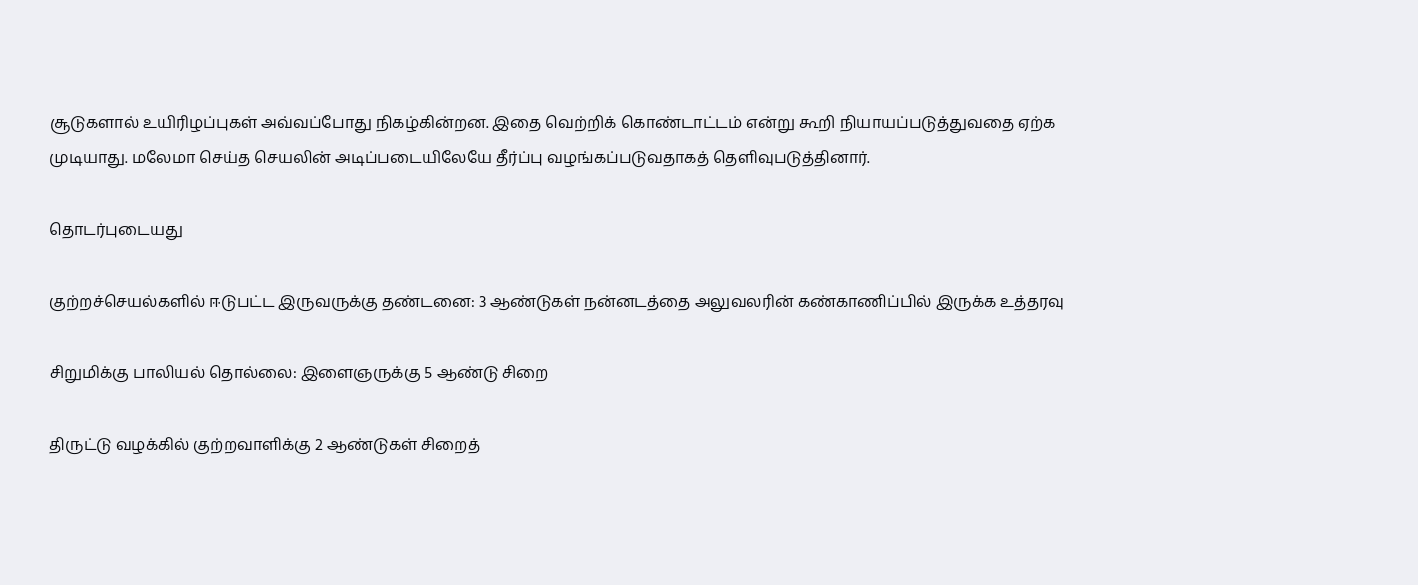சூடுகளால் உயிரிழப்புகள் அவ்வப்போது நிகழ்கின்றன. இதை வெற்றிக் கொண்டாட்டம் என்று கூறி நியாயப்படுத்துவதை ஏற்க முடியாது. மலேமா செய்த செயலின் அடிப்படையிலேயே தீர்ப்பு வழங்கப்படுவதாகத் தெளிவுபடுத்தினார்.

தொடர்புடையது

குற்றச்செயல்களில் ஈடுபட்ட இருவருக்கு தண்டனை: 3 ஆண்டுகள் நன்னடத்தை அலுவலரின் கண்காணிப்பில் இருக்க உத்தரவு

சிறுமிக்கு பாலியல் தொல்லை: இளைஞருக்கு 5 ஆண்டு சிறை

திருட்டு வழக்கில் குற்றவாளிக்கு 2 ஆண்டுகள் சிறைத்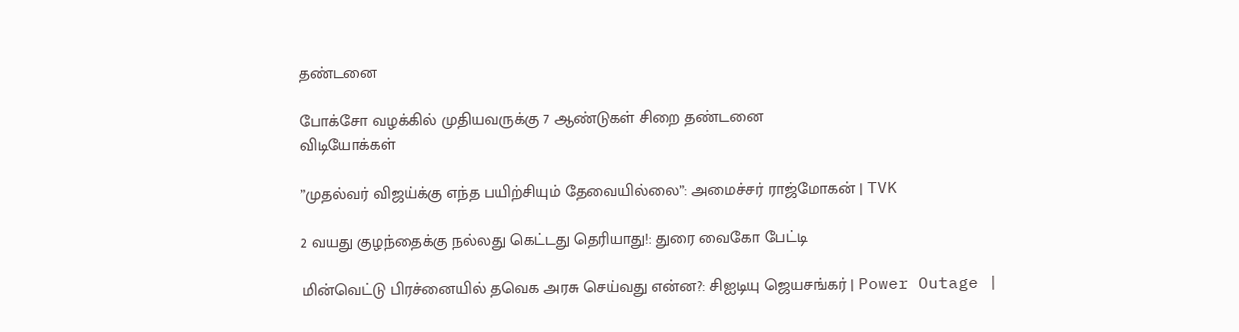தண்டனை

போக்சோ வழக்கில் முதியவருக்கு 7 ஆண்டுகள் சிறை தண்டனை
விடியோக்கள்

”முதல்வர் விஜய்க்கு எந்த பயிற்சியும் தேவையில்லை”: அமைச்சர் ராஜ்மோகன் | TVK

2 வயது குழந்தைக்கு நல்லது கெட்டது தெரியாது!: துரை வைகோ பேட்டி

மின்வெட்டு பிரச்னையில் தவெக அரசு செய்வது என்ன?: சிஐடியு ஜெயசங்கர் | Power Outage |